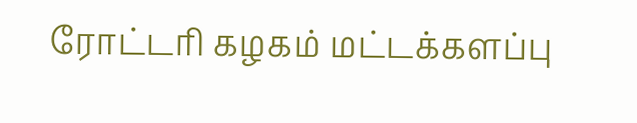ரோட்டரி கழகம் மட்டக்களப்பு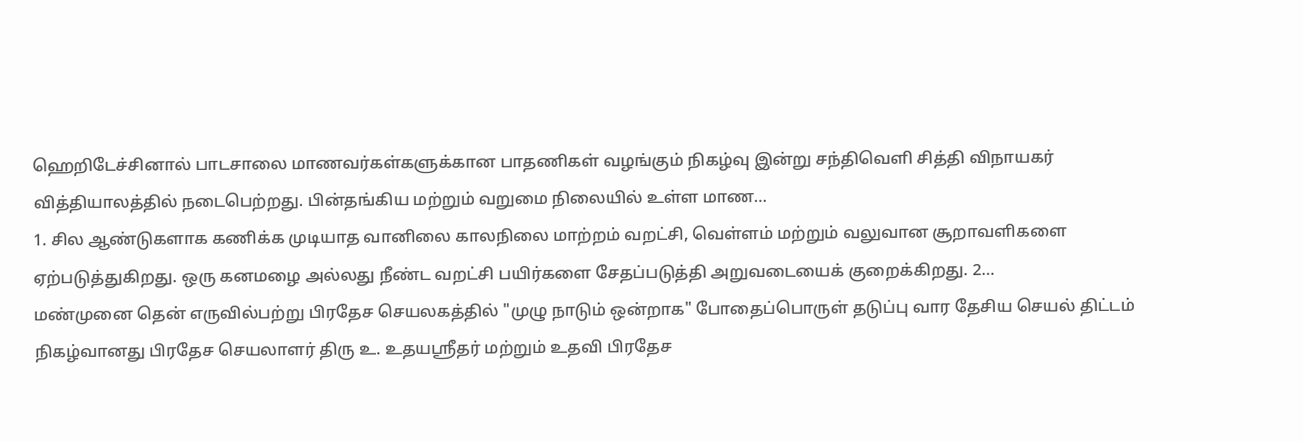ஹெறிடேச்சினால் பாடசாலை மாணவர்கள்களுக்கான பாதணிகள் வழங்கும் நிகழ்வு இன்று சந்திவெளி சித்தி விநாயகர் வித்தியாலத்தில் நடைபெற்றது. பின்தங்கிய மற்றும் வறுமை நிலையில் உள்ள மாண…
1. சில ஆண்டுகளாக கணிக்க முடியாத வானிலை காலநிலை மாற்றம் வறட்சி, வெள்ளம் மற்றும் வலுவான சூறாவளிகளை ஏற்படுத்துகிறது. ஒரு கனமழை அல்லது நீண்ட வறட்சி பயிர்களை சேதப்படுத்தி அறுவடையைக் குறைக்கிறது. 2…
மண்முனை தென் எருவில்பற்று பிரதேச செயலகத்தில் "முழு நாடும் ஒன்றாக" போதைப்பொருள் தடுப்பு வார தேசிய செயல் திட்டம் நிகழ்வானது பிரதேச செயலாளர் திரு உ. உதயஸ்ரீதர் மற்றும் உதவி பிரதேச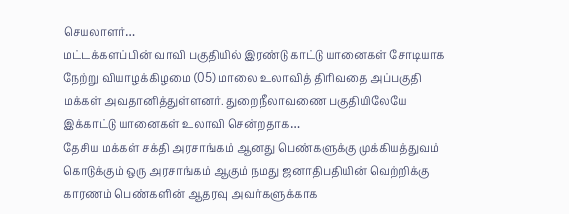செயலாளர்…
மட்டக்களப்பின் வாவி பகுதியில் இரண்டு காட்டு யானைகள் சோடியாக நேற்று வியாழக்கிழமை (05) மாலை உலாவித் திரிவதை அப்பகுதி மக்கள் அவதானித்துள்ளனர். துறைநீலாவணை பகுதியிலேயே இக்காட்டு யானைகள் உலாவி சென்றதாக…
தேசிய மக்கள் சக்தி அரசாங்கம் ஆனது பெண்களுக்கு முக்கியத்துவம் கொடுக்கும் ஒரு அரசாங்கம் ஆகும் நமது ஜனாதிபதியின் வெற்றிக்கு காரணம் பெண்களின் ஆதரவு அவர்களுக்காக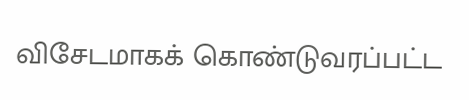விசேடமாகக் கொண்டுவரப்பட்ட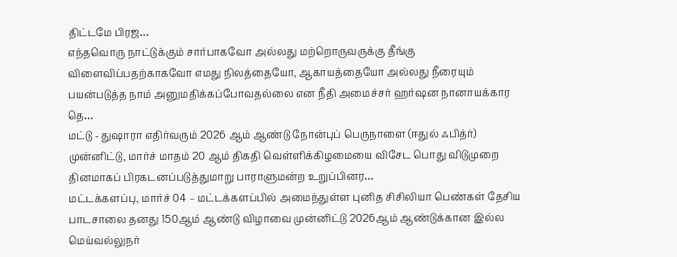திட்டமே பிரஜ…
எந்தவொரு நாட்டுக்கும் சார்பாகவோ அல்லது மற்றொருவருக்கு தீங்கு விளைவிப்பதற்காகவோ எமது நிலத்தையோ, ஆகாயத்தையோ அல்லது நீரையும் பயன்படுத்த நாம் அனுமதிக்கப்போவதல்லை என நீதி அமைச்சர் ஹர்ஷன நானாயக்கார தெ…
மட்டு - துஷாரா எதிர்வரும் 2026 ஆம் ஆண்டு நோன்புப் பெருநாளை (ஈதுல் ஃபித்ர்) முன்னிட்டு, மார்ச் மாதம் 20 ஆம் திகதி வெள்ளிக்கிழமையை விசேட பொது விடுமுறை தினமாகப் பிரகடனப்படுத்துமாறு பாராளுமன்ற உறுப்பினர…
மட்டக்களப்பு, மார்ச் 04 – மட்டக்களப்பில் அமைந்துள்ள புனித சிசிலியா பெண்கள் தேசிய பாடசாலை தனது 150ஆம் ஆண்டு விழாவை முன்னிட்டு 2026ஆம் ஆண்டுக்கான இல்ல மெய்வல்லுநர்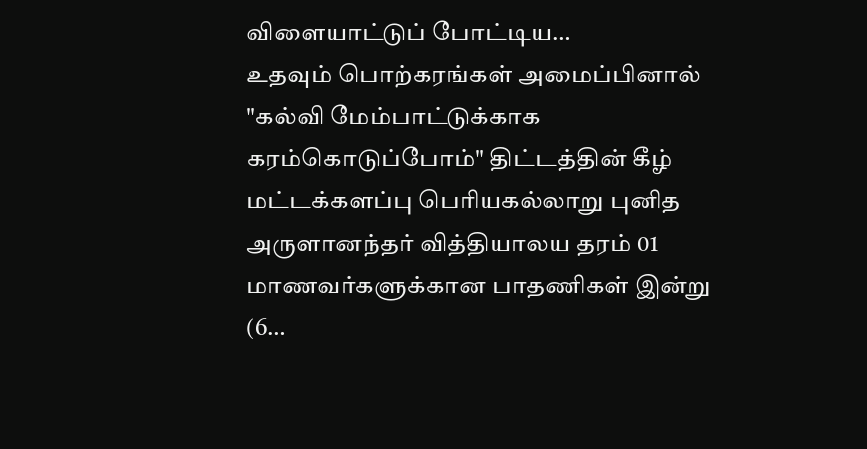விளையாட்டுப் போட்டிய…
உதவும் பொற்கரங்கள் அமைப்பினால் "கல்வி மேம்பாட்டுக்காக கரம்கொடுப்போம்" திட்டத்தின் கீழ் மட்டக்களப்பு பெரியகல்லாறு புனித அருளானந்தர் வித்தியாலய தரம் 01 மாணவர்களுக்கான பாதணிகள் இன்று (6…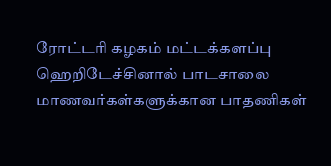ரோட்டரி கழகம் மட்டக்களப்பு ஹெறிடேச்சினால் பாடசாலை மாணவர்கள்களுக்கான பாதணிகள்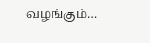வழங்கும்…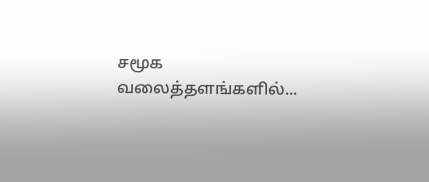சமூக வலைத்தளங்களில்...